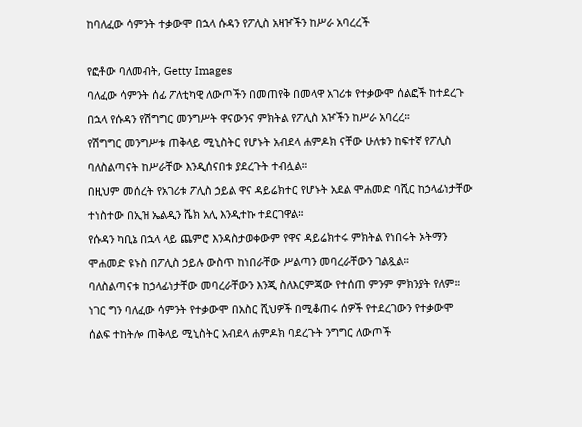ከባለፈው ሳምንት ተቃውሞ በኋላ ሱዳን የፖሊስ አዛዦችን ከሥራ አባረረች

የፎቶው ባለመብት, Getty Images
ባለፈው ሳምንት ሰፊ ፖለቲካዊ ለውጦችን በመጠየቅ በመላዋ አገሪቱ የተቃውሞ ሰልፎች ከተደረጉ በኋላ የሱዳን የሽግግር መንግሥት ዋናውንና ምክትል የፖሊስ አዦችን ከሥራ አባረረ።
የሽግግር መንግሥቱ ጠቅላይ ሚኒስትር የሆኑት አብደላ ሐምዶክ ናቸው ሁለቱን ከፍተኛ የፖሊስ ባለስልጣናት ከሥራቸው እንዲሰናበቱ ያደረጉት ተብሏል።
በዚህም መሰረት የአገሪቱ ፖሊስ ኃይል ዋና ዳይሬክተር የሆኑት አደል ሞሐመድ ባሺር ከኃላፊነታቸው ተነስተው በኢዝ ኤልዲን ሼክ አሊ እንዲተኩ ተደርገዋል።
የሱዳን ካቢኔ በኋላ ላይ ጨምሮ እንዳስታወቀውም የዋና ዳይሬክተሩ ምክትል የነበሩት ኦትማን ሞሐመድ ዩኑስ በፖሊስ ኃይሉ ውስጥ ከነበራቸው ሥልጣን መባረራቸውን ገልጿል።
ባለስልጣናቱ ከኃላፊነታቸው መባረራቸውን እንጂ ስለእርምጃው የተሰጠ ምንም ምክንያት የለም።
ነገር ግን ባለፈው ሳምንት የተቃውሞ በአስር ሺህዎች በሚቆጠሩ ሰዎች የተደረገውን የተቃውሞ ሰልፍ ተከትሎ ጠቅላይ ሚኒስትር አብደላ ሐምዶክ ባደረጉት ንግግር ለውጦች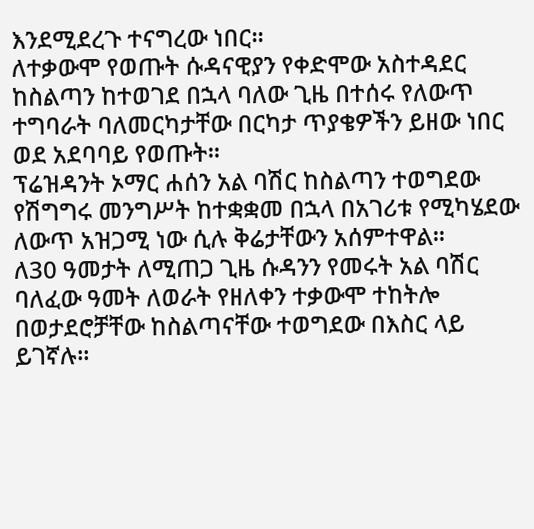እንደሚደረጉ ተናግረው ነበር።
ለተቃውሞ የወጡት ሱዳናዊያን የቀድሞው አስተዳደር ከስልጣን ከተወገደ በኋላ ባለው ጊዜ በተሰሩ የለውጥ ተግባራት ባለመርካታቸው በርካታ ጥያቄዎችን ይዘው ነበር ወደ አደባባይ የወጡት።
ፕሬዝዳንት ኦማር ሐሰን አል ባሽር ከስልጣን ተወግደው የሽግግሩ መንግሥት ከተቋቋመ በኋላ በአገሪቱ የሚካሄደው ለውጥ አዝጋሚ ነው ሲሉ ቅሬታቸውን አሰምተዋል።
ለ30 ዓመታት ለሚጠጋ ጊዜ ሱዳንን የመሩት አል ባሽር ባለፈው ዓመት ለወራት የዘለቀን ተቃውሞ ተከትሎ በወታደሮቻቸው ከስልጣናቸው ተወግደው በእስር ላይ ይገኛሉ።